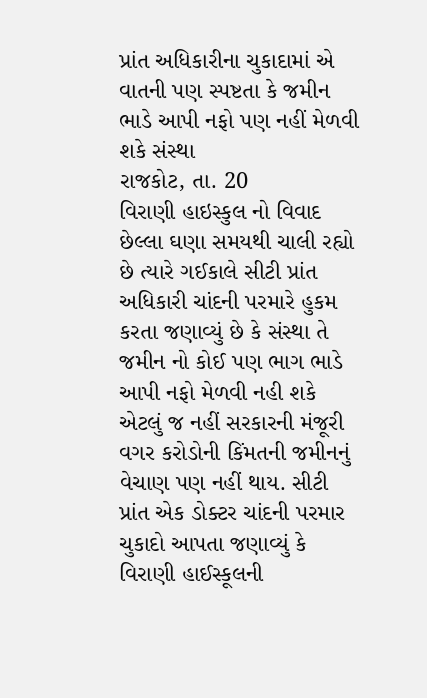પ્રાંત અધિકારીના ચુકાદામાં એ વાતની પણ સ્પષ્ટતા કે જમીન ભાડે આપી નફો પણ નહીં મેળવી શકે સંસ્થા
રાજકોટ, તા. 20
વિરાણી હાઇસ્કુલ નો વિવાદ છેલ્લા ઘણા સમયથી ચાલી રહ્યો છે ત્યારે ગઈકાલે સીટી પ્રાંત અધિકારી ચાંદની પરમારે હુકમ કરતા જણાવ્યું છે કે સંસ્થા તે જમીન નો કોઈ પણ ભાગ ભાડે આપી નફો મેળવી નહી શકે એટલું જ નહીં સરકારની મંજૂરી વગર કરોડોની કિંમતની જમીનનું વેચાણ પણ નહીં થાય. સીટી પ્રાંત એક ડોક્ટર ચાંદની પરમાર ચુકાદો આપતા જણાવ્યું કે વિરાણી હાઈસ્કૂલની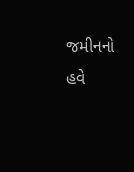જમીનનો હવે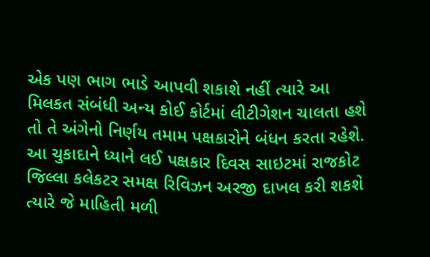એક પણ ભાગ ભાડે આપવી શકાશે નહીં ત્યારે આ મિલકત સંબંધી અન્ય કોઈ કોર્ટમાં લીટીગેશન ચાલતા હશે તો તે અંગેનો નિર્ણય તમામ પક્ષકારોને બંધન કરતા રહેશે. આ ચુકાદાને ધ્યાને લઈ પક્ષકાર દિવસ સાઇટમાં રાજકોટ જિલ્લા કલેકટર સમક્ષ રિવિઝન અરજી દાખલ કરી શકશે ત્યારે જે માહિતી મળી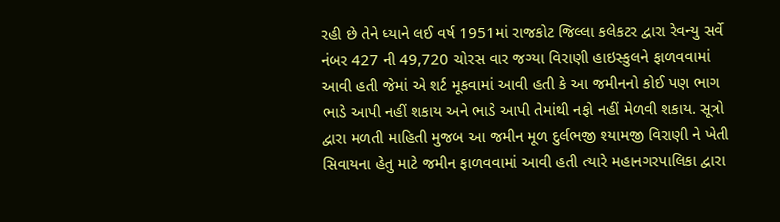રહી છે તેને ધ્યાને લઈ વર્ષ 1951માં રાજકોટ જિલ્લા કલેકટર દ્વારા રેવન્યુ સર્વે નંબર 427 ની 49,720 ચોરસ વાર જગ્યા વિરાણી હાઇસ્કુલને ફાળવવામાં આવી હતી જેમાં એ શર્ટ મૂકવામાં આવી હતી કે આ જમીનનો કોઈ પણ ભાગ ભાડે આપી નહીં શકાય અને ભાડે આપી તેમાંથી નફો નહીં મેળવી શકાય. સૂત્રો દ્વારા મળતી માહિતી મુજબ આ જમીન મૂળ દુર્લભજી શ્યામજી વિરાણી ને ખેતી સિવાયના હેતુ માટે જમીન ફાળવવામાં આવી હતી ત્યારે મહાનગરપાલિકા દ્વારા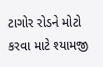ટાગોર રોડને મોટો કરવા માટે શ્યામજી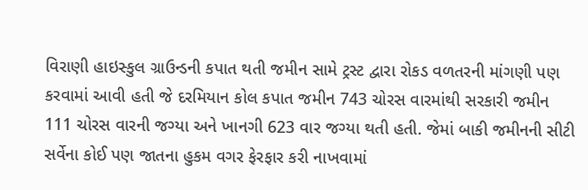વિરાણી હાઇસ્કુલ ગ્રાઉન્ડની કપાત થતી જમીન સામે ટ્રસ્ટ દ્વારા રોકડ વળતરની માંગણી પણ કરવામાં આવી હતી જે દરમિયાન કોલ કપાત જમીન 743 ચોરસ વારમાંથી સરકારી જમીન 111 ચોરસ વારની જગ્યા અને ખાનગી 623 વાર જગ્યા થતી હતી. જેમાં બાકી જમીનની સીટી સર્વેના કોઈ પણ જાતના હુકમ વગર ફેરફાર કરી નાખવામાં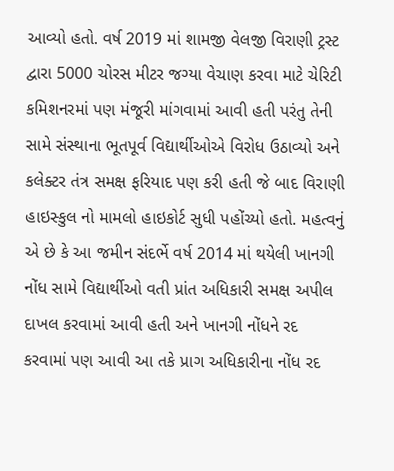આવ્યો હતો. વર્ષ 2019 માં શામજી વેલજી વિરાણી ટ્રસ્ટ દ્વારા 5000 ચોરસ મીટર જગ્યા વેચાણ કરવા માટે ચેરિટી કમિશનરમાં પણ મંજૂરી માંગવામાં આવી હતી પરંતુ તેની સામે સંસ્થાના ભૂતપૂર્વ વિદ્યાર્થીઓએ વિરોધ ઉઠાવ્યો અને કલેક્ટર તંત્ર સમક્ષ ફરિયાદ પણ કરી હતી જે બાદ વિરાણી હાઇસ્કુલ નો મામલો હાઇકોર્ટ સુધી પહોંચ્યો હતો. મહત્વનું એ છે કે આ જમીન સંદર્ભે વર્ષ 2014 માં થયેલી ખાનગી નોંધ સામે વિદ્યાર્થીઓ વતી પ્રાંત અધિકારી સમક્ષ અપીલ દાખલ કરવામાં આવી હતી અને ખાનગી નોંધને રદ કરવામાં પણ આવી આ તકે પ્રાગ અધિકારીના નોંધ રદ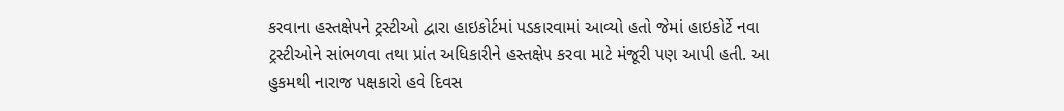કરવાના હસ્તક્ષેપને ટ્રસ્ટીઓ દ્વારા હાઇકોર્ટમાં પડકારવામાં આવ્યો હતો જેમાં હાઇકોર્ટે નવા ટ્રસ્ટીઓને સાંભળવા તથા પ્રાંત અધિકારીને હસ્તક્ષેપ કરવા માટે મંજૂરી પણ આપી હતી. આ હુકમથી નારાજ પક્ષકારો હવે દિવસ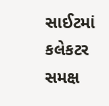સાઈટમાં કલેકટર સમક્ષ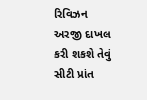રિવિઝન અરજી દાખલ કરી શકશે તેવું સીટી પ્રાંત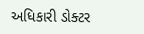અધિકારી ડોક્ટર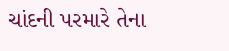ચાંદની પરમારે તેના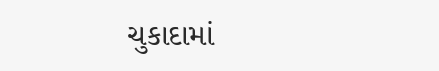ચુકાદામાં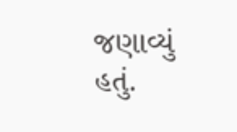જણાવ્યું હતું.